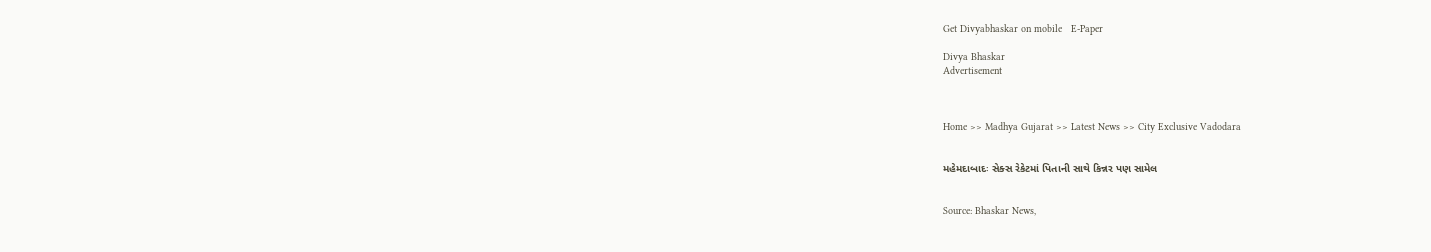Get Divyabhaskar on mobile   E-Paper

Divya Bhaskar
Advertisement



Home >> Madhya Gujarat >> Latest News >> City Exclusive Vadodara


મહેમદાબાદઃ સેક્સ રેકેટમાં પિતાની સાથે કિન્નર પણ સામેલ


Source: Bhaskar News,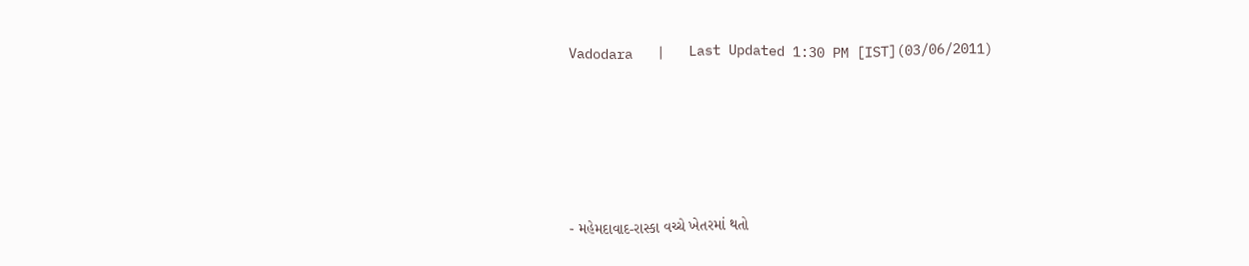Vadodara   |   Last Updated 1:30 PM [IST](03/06/2011)






- મહેમદાવાદ-રાસ્કા વચ્ચે ખેતરમાં થતો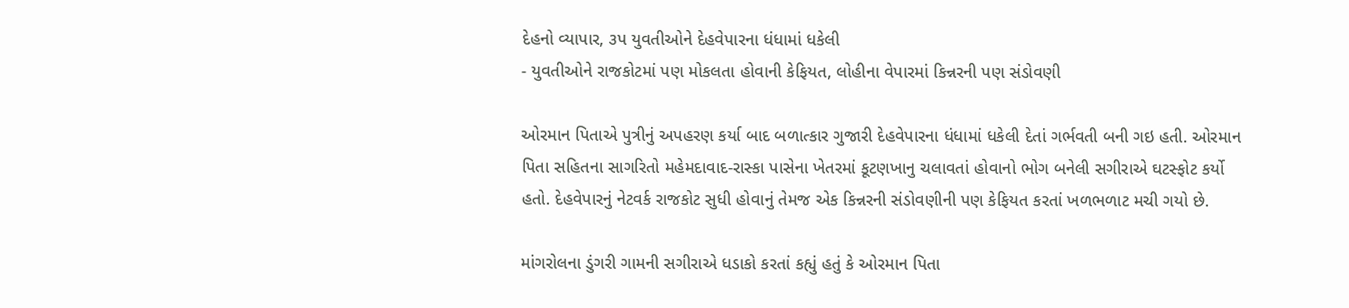દેહનો વ્યાપાર, ૩પ યુવતીઓને દેહવેપારના ધંધામાં ધકેલી
- યુવતીઓને રાજકોટમાં પણ મોકલતા હોવાની કેફિયત, લોહીના વેપારમાં કિન્નરની પણ સંડોવણી

ઓરમાન પિતાએ પુત્રીનું અપહરણ કર્યા બાદ બળાત્કાર ગુજારી દેહવેપારના ધંધામાં ધકેલી દેતાં ગર્ભવતી બની ગઇ હતી. ઓરમાન પિતા સહિતના સાગરિતો મહેમદાવાદ-રાસ્કા પાસેના ખેતરમાં કૂટણખાનુ ચલાવતાં હોવાનો ભોગ બનેલી સગીરાએ ઘટસ્ફોટ કર્યો હતો. દેહવેપારનું નેટવર્ક રાજકોટ સુધી હોવાનું તેમજ એક કિન્નરની સંડોવણીની પણ કેફિયત કરતાં ખળભળાટ મચી ગયો છે.

માંગરોલના ડુંગરી ગામની સગીરાએ ધડાકો કરતાં કહ્યું હતું કે ઓરમાન પિતા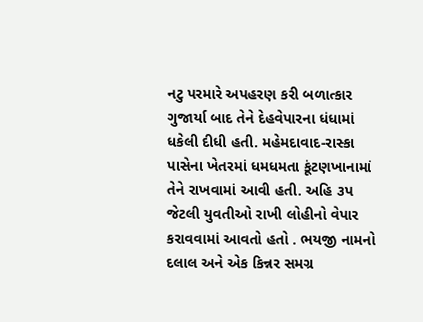નટુ પરમારે અપહરણ કરી બળાત્કાર ગુજાર્યા બાદ તેને દેહવેપારના ધંધામાં ધકેલી દીધી હતી. મહેમદાવાદ-રાસ્કા પાસેના ખેતરમાં ધમધમતા કૂંટણખાનામાં તેને રાખવામાં આવી હતી. અહિ ૩પ જેટલી યુવતીઓ રાખી લોહીનો વેપાર કરાવવામાં આવતો હતો . ભયજી નામનો દલાલ અને એક કિન્નર સમગ્ર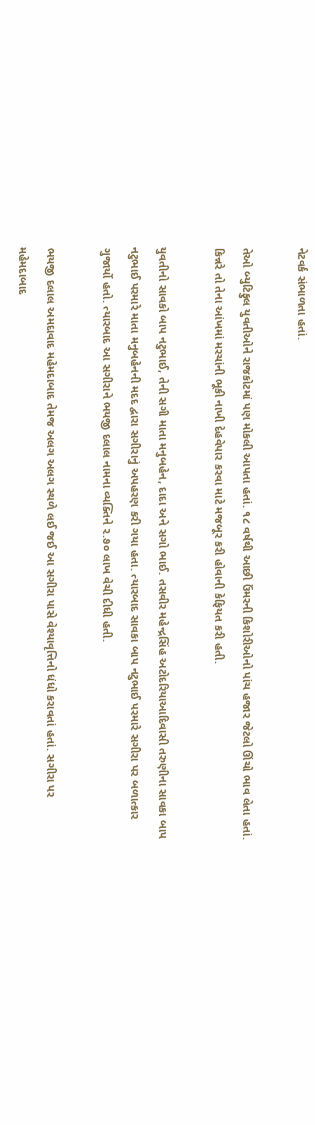નેટવર્ક સંભાળતા હતાં.

તેઓ બ્યુટિફુલ યુવતીઓને રાજકોટમાં પણ મોકલી આપતા હતાં. ૧૮ વર્ષથી આછી ઉંમરની કિશોરીઓનો પાંચ હજાર જેટલો ઊંચો ભાવ લેતા હતાં. કિન્નરે તો તેના આંખમાં મરચાંની ભૂકી નાખી દેહવેપાર કરવા માટે મજબૂર કરી હોવાની કેફિયત કરી હતી.

યુવતીનો સાવકો બાપ નટુભાઈ, તેની સગી માતા મનુબહેન, દાદા અને સગો ભાઈ. તસવીર મહેન્દ્રસિંહ અટોદરિયાઆદિવાસી તરુણીના સાવકા બાપ નટુભાઈ પરમારે માતા મનુબહેનની મદદ દ્વારા સગીરાનું અપહરણ કરી ગયા હતા. ત્યારબાદ સાવકા બાપ નટુભાઈ પરમારે સગીરા પર બળાત્કાર ગુજાર્યો હતો. ત્યારબાદ આ સગીરાને ભયજી દલાલ નામના વ્યક્તિને ૨.૭૦ લાખ વેચી દીધી હતી.

ભયજી દલાલ અમદાવાદ મહેમદાબાદ તેમજ અલગ અલગ સ્થળે લઈ જઈ આ સગીરા પાસે વેશ્યાવૃત્તિનો ધંધો કરાવતાં હતાં. સગીરા પર મહેમદાબાદ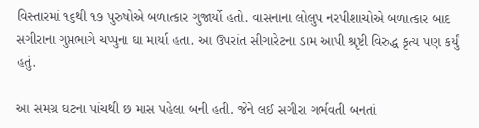વિસ્તારમાં ૧૬થી ૧૭ પુરુષોએ બળાત્કાર ગુજાર્યો હતો. વાસનાના લોલુપ નરપીશાચોએ બળાત્કાર બાદ સગીરાના ગુપ્તભાગે ચપ્પુના ઘા માર્યા હતા. આ ઉપરાંત સીગારેટના ડામ આપી શ્રૃષ્ટી વિરુદ્ધ કૃત્ય પણ કર્યું હતું.

આ સમગ્ર ઘટના પાંચથી છ માસ પહેલા બની હતી. જેને લઈ સગીરા ગર્ભવતી બનતાં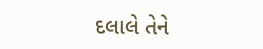દલાલે તેને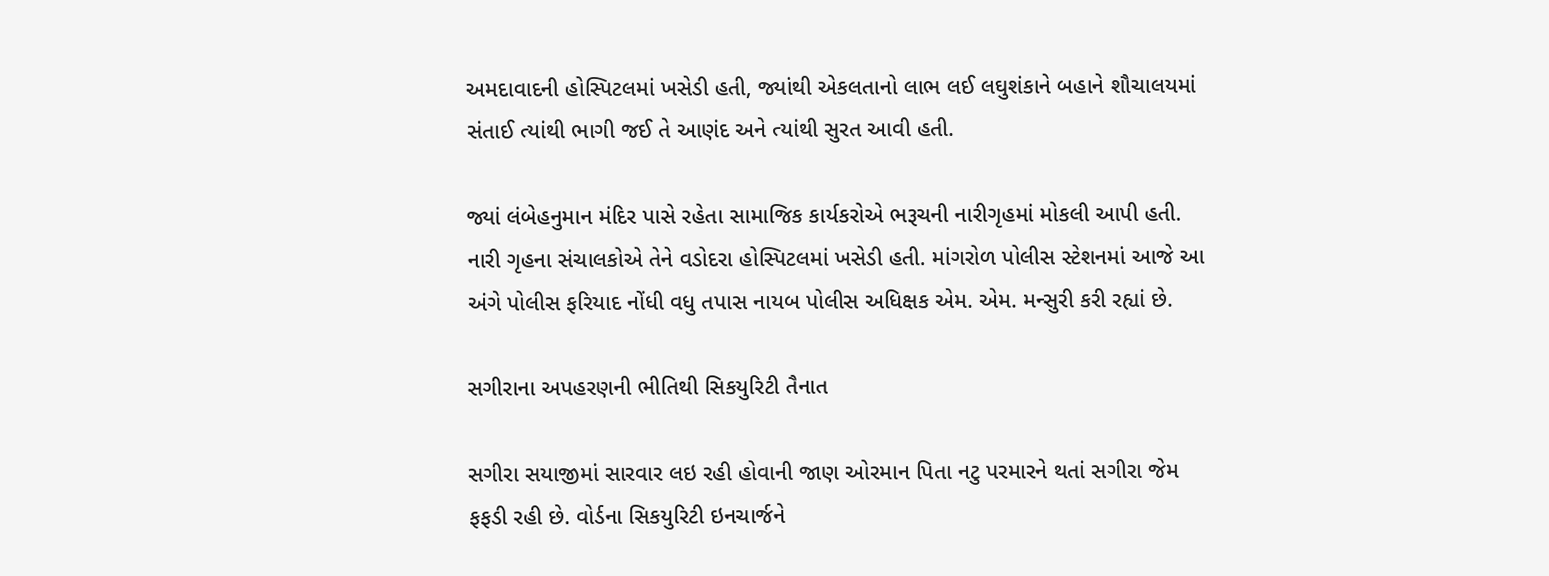અમદાવાદની હોસ્પિટલમાં ખસેડી હતી, જ્યાંથી એકલતાનો લાભ લઈ લઘુશંકાને બહાને શૌચાલયમાં સંતાઈ ત્યાંથી ભાગી જઈ તે આણંદ અને ત્યાંથી સુરત આવી હતી.

જ્યાં લંબેહનુમાન મંદિર પાસે રહેતા સામાજિક કાર્યકરોએ ભરૂચની નારીગૃહમાં મોકલી આપી હતી. નારી ગૃહના સંચાલકોએ તેને વડોદરા હોસ્પિટલમાં ખસેડી હતી. માંગરોળ પોલીસ સ્ટેશનમાં આજે આ અંગે પોલીસ ફરિયાદ નોંધી વધુ તપાસ નાયબ પોલીસ અધિક્ષક એમ. એમ. મન્સુરી કરી રહ્યાં છે.

સગીરાના અપહરણની ભીતિથી સિકયુરિટી તૈનાત

સગીરા સયાજીમાં સારવાર લઇ રહી હોવાની જાણ ઓરમાન પિતા નટુ પરમારને થતાં સગીરા જેમ ફફડી રહી છે. વોર્ડના સિકયુરિટી ઇનચાર્જને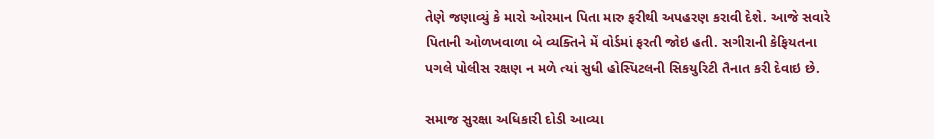તેણે જણાવ્યું કે મારો ઓરમાન પિતા મારુ ફરીથી અપહરણ કરાવી દેશે. આજે સવારે પિતાની ઓળખવાળા બે વ્યક્તિને મેં વોર્ડમાં ફરતી જોઇ હતી. સગીરાની કેફિયતના પગલે પોલીસ રક્ષણ ન મળે ત્યાં સુધી હોસ્પિટલની સિકયુરિટી તૈનાત કરી દેવાઇ છે.

સમાજ સુરક્ષા અધિકારી દોડી આવ્યા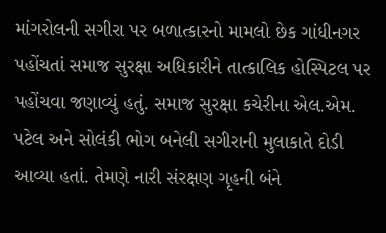માંગરોલની સગીરા પર બળાત્કારનો મામલો છેક ગાંધીનગર પહોંચતાં સમાજ સુરક્ષા અધિકારીને તાત્કાલિક હોસ્પિટલ પર પહોંચવા જણાવ્યું હતું. સમાજ સુરક્ષા કચેરીના એલ.એમ. પટેલ અને સોલંકી ભોગ બનેલી સગીરાની મુલાકાતે દોડી આવ્યા હતાં. તેમણે નારી સંરક્ષણ ગૃહની બંને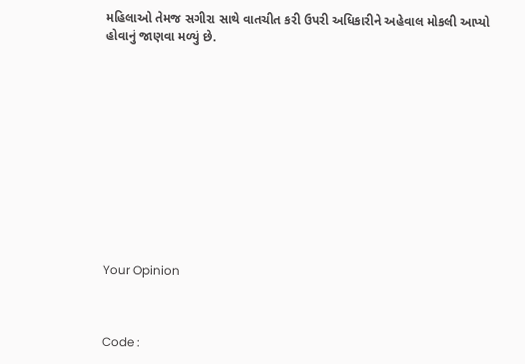મહિલાઓ તેમજ સગીરા સાથે વાતચીત કરી ઉપરી અધિકારીને અહેવાલ મોકલી આપ્યો હોવાનું જાણવા મળ્યું છે.












Your Opinion



Code :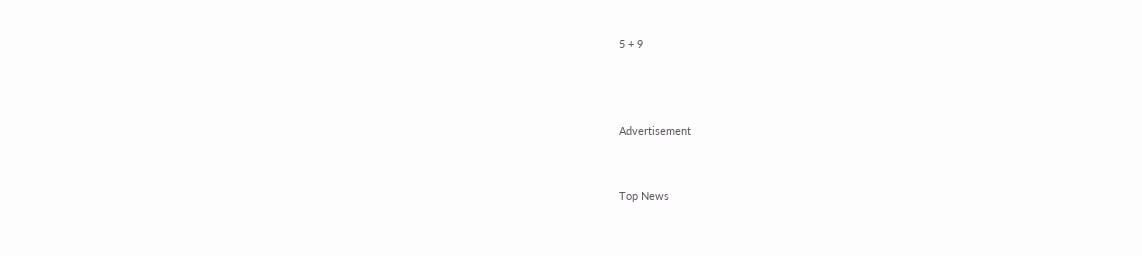5 + 9



Advertisement


Top News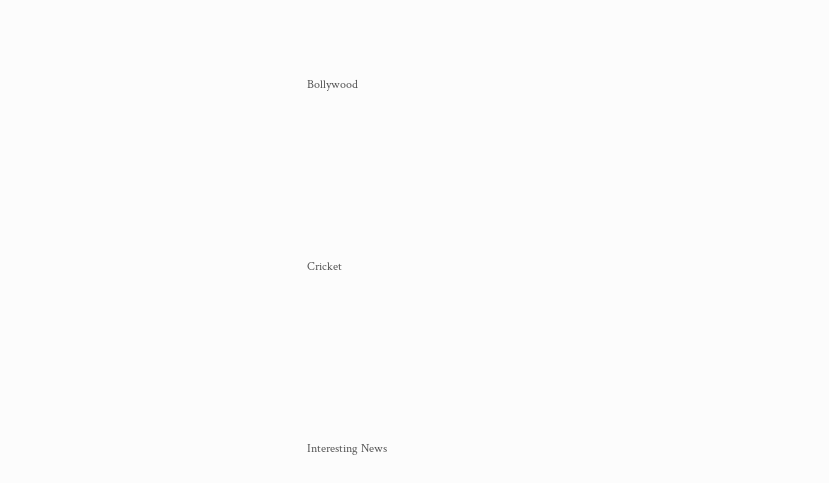Bollywood











Cricket











Interesting News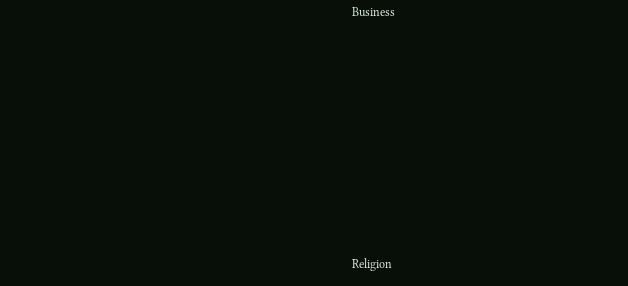Business











Religion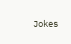Jokes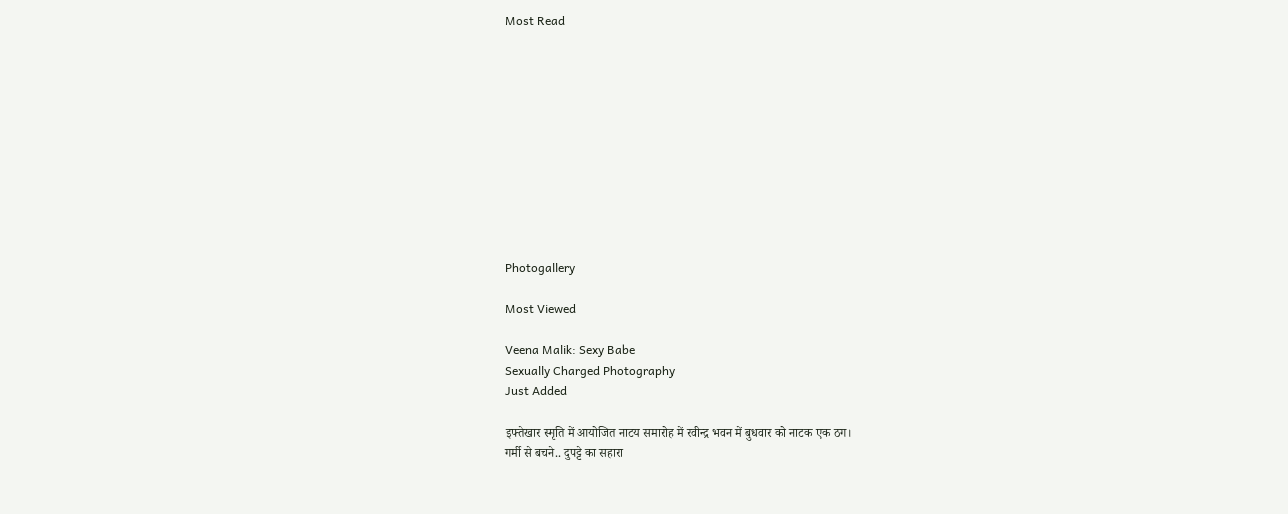Most Read











Photogallery

Most Viewed

Veena Malik: Sexy Babe
Sexually Charged Photography
Just Added

इफ्तेखार स्मृति में आयोजित नाटय समारोह में रवीन्द्र भवन में बुधवार को नाटक एक ठग।
गर्मी से बचने.. दुपट्टे का सहारा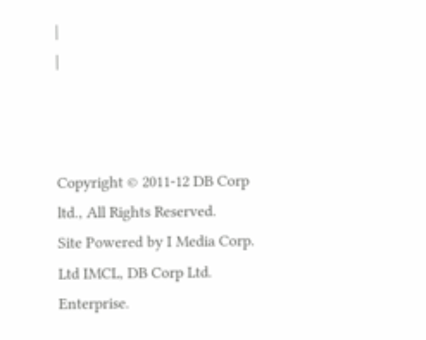|
|



Copyright © 2011-12 DB Corp ltd., All Rights Reserved.
Site Powered by I Media Corp. Ltd IMCL, DB Corp Ltd. Enterprise.